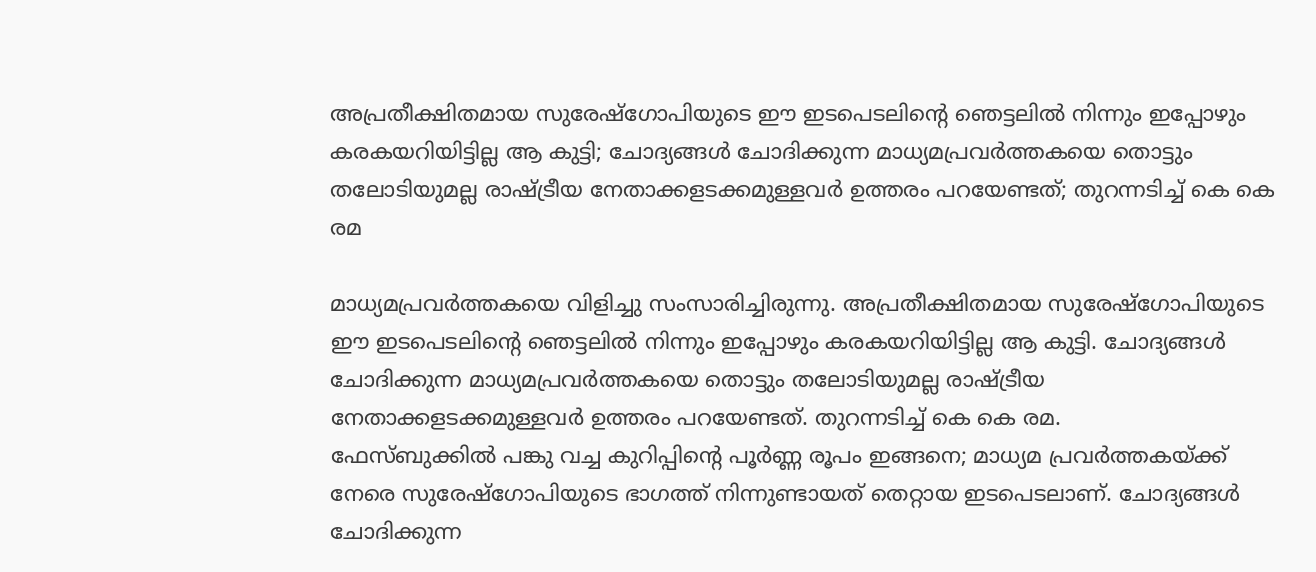അപ്രതീക്ഷിതമായ സുരേഷ്ഗോപിയുടെ ഈ ഇടപെടലിന്റെ ഞെട്ടലിൽ നിന്നും ഇപ്പോഴും കരകയറിയിട്ടില്ല ആ കുട്ടി; ചോദ്യങ്ങൾ ചോദിക്കുന്ന മാധ്യമപ്രവർത്തകയെ തൊട്ടും തലോടിയുമല്ല രാഷ്ട്രീയ നേതാക്കളടക്കമുള്ളവർ ഉത്തരം പറയേണ്ടത്; തുറന്നടിച്ച് കെ കെ രമ

മാധ്യമപ്രവർത്തകയെ വിളിച്ചു സംസാരിച്ചിരുന്നു. അപ്രതീക്ഷിതമായ സുരേഷ്ഗോപിയുടെ ഈ ഇടപെടലിന്റെ ഞെട്ടലിൽ നിന്നും ഇപ്പോഴും കരകയറിയിട്ടില്ല ആ കുട്ടി. ചോദ്യങ്ങൾ ചോദിക്കുന്ന മാധ്യമപ്രവർത്തകയെ തൊട്ടും തലോടിയുമല്ല രാഷ്ട്രീയ നേതാക്കളടക്കമുള്ളവർ ഉത്തരം പറയേണ്ടത്. തുറന്നടിച്ച് കെ കെ രമ.
ഫേസ്ബുക്കിൽ പങ്കു വച്ച കുറിപ്പിന്റെ പൂർണ്ണ രൂപം ഇങ്ങനെ; മാധ്യമ പ്രവർത്തകയ്ക്ക് നേരെ സുരേഷ്ഗോപിയുടെ ഭാഗത്ത് നിന്നുണ്ടായത് തെറ്റായ ഇടപെടലാണ്. ചോദ്യങ്ങൾ ചോദിക്കുന്ന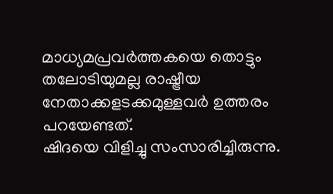മാധ്യമപ്രവർത്തകയെ തൊട്ടും തലോടിയുമല്ല രാഷ്ട്രീയ നേതാക്കളടക്കമുള്ളവർ ഉത്തരം പറയേണ്ടത്.
ഷിദയെ വിളിച്ചു സംസാരിച്ചിരുന്നു.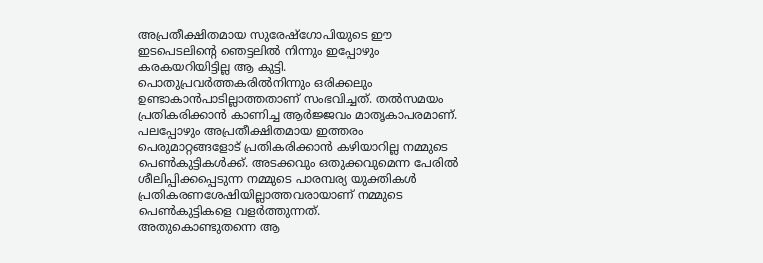അപ്രതീക്ഷിതമായ സുരേഷ്ഗോപിയുടെ ഈ ഇടപെടലിന്റെ ഞെട്ടലിൽ നിന്നും ഇപ്പോഴും കരകയറിയിട്ടില്ല ആ കുട്ടി.
പൊതുപ്രവർത്തകരിൽനിന്നും ഒരിക്കലും ഉണ്ടാകാൻപാടില്ലാത്തതാണ് സംഭവിച്ചത്. തൽസമയം പ്രതികരിക്കാൻ കാണിച്ച ആർജ്ജവം മാതൃകാപരമാണ്. പലപ്പോഴും അപ്രതീക്ഷിതമായ ഇത്തരം പെരുമാറ്റങ്ങളോട് പ്രതികരിക്കാൻ കഴിയാറില്ല നമ്മുടെ പെൺകുട്ടികൾക്ക്. അടക്കവും ഒതുക്കവുമെന്ന പേരിൽ ശീലിപ്പിക്കപ്പെടുന്ന നമ്മുടെ പാരമ്പര്യ യുക്തികൾ പ്രതികരണശേഷിയില്ലാത്തവരായാണ് നമ്മുടെ പെൺകുട്ടികളെ വളർത്തുന്നത്.
അതുകൊണ്ടുതന്നെ ആ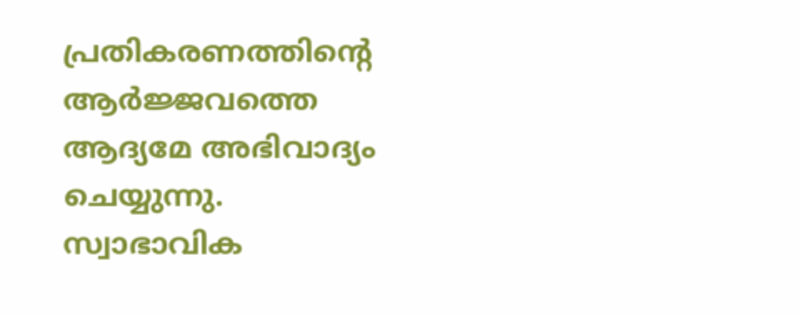പ്രതികരണത്തിന്റെ ആർജ്ജവത്തെ ആദ്യമേ അഭിവാദ്യം ചെയ്യുന്നു. സ്വാഭാവിക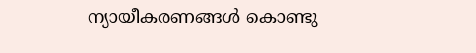ന്യായീകരണങ്ങൾ കൊണ്ടു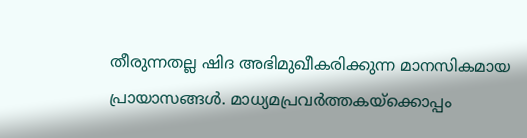തീരുന്നതല്ല ഷിദ അഭിമുഖീകരിക്കുന്ന മാനസികമായ പ്രായാസങ്ങൾ. മാധ്യമപ്രവർത്തകയ്ക്കൊപ്പം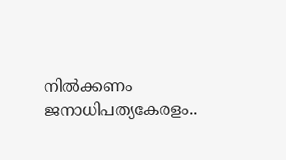നിൽക്കണം ജനാധിപത്യകേരളം..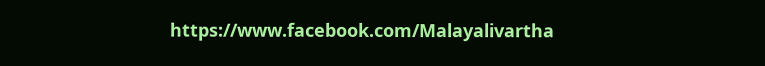https://www.facebook.com/Malayalivartha